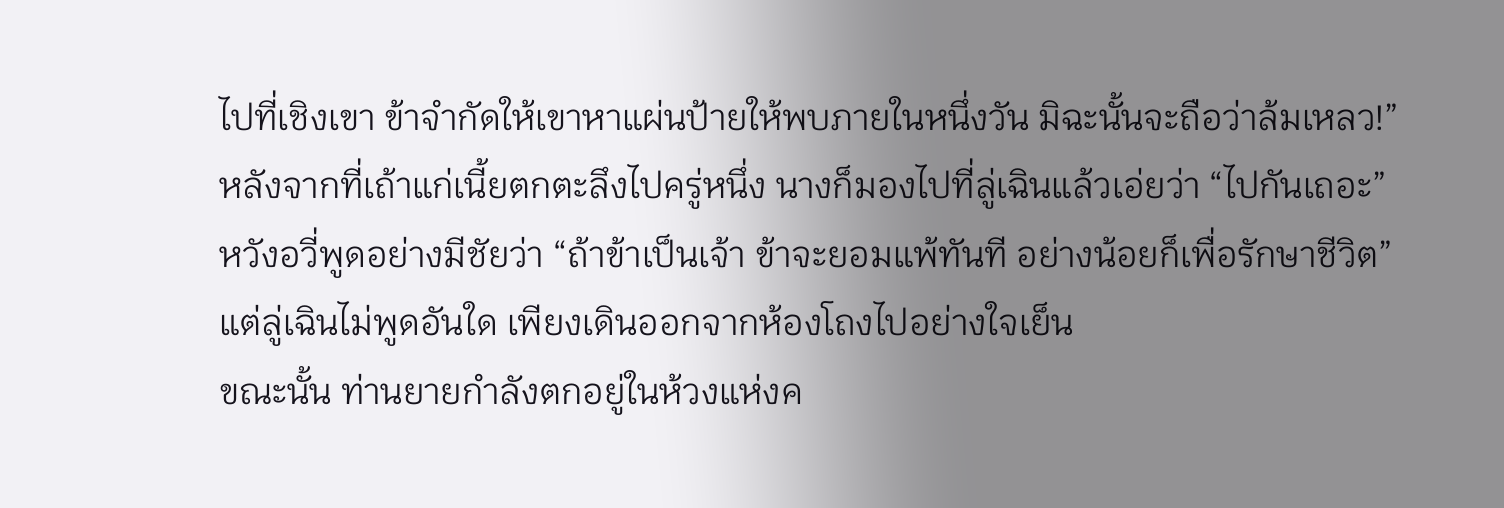ไปที่เชิงเขา ข้าจำกัดให้เขาหาแผ่นป้ายให้พบภายในหนึ่งวัน มิฉะนั้นจะถือว่าล้มเหลว!”
หลังจากที่เถ้าแก่เนี้ยตกตะลึงไปครู่หนึ่ง นางก็มองไปที่ลู่เฉินแล้วเอ่ยว่า “ไปกันเถอะ”
หวังอวี่พูดอย่างมีชัยว่า “ถ้าข้าเป็นเจ้า ข้าจะยอมแพ้ทันที อย่างน้อยก็เพื่อรักษาชีวิต”
แต่ลู่เฉินไม่พูดอันใด เพียงเดินออกจากห้องโถงไปอย่างใจเย็น
ขณะนั้น ท่านยายกำลังตกอยู่ในห้วงแห่งค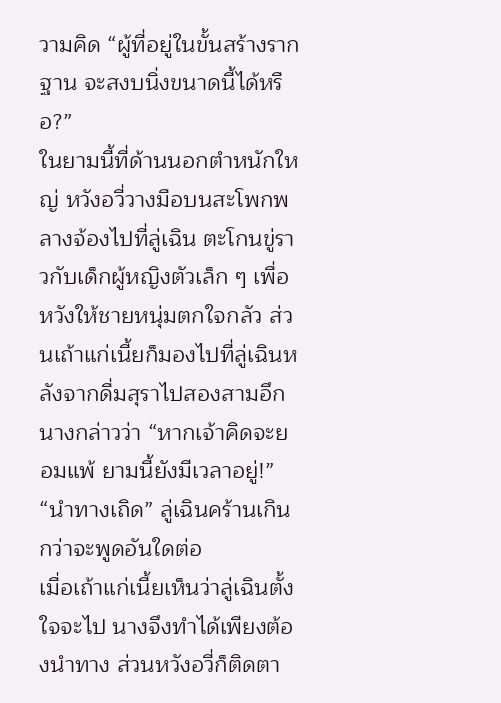วามคิด “ผู้ที่อยู่ในขั้นสร้างรากฐาน จะสงบนิ่งขนาดนี้ได้หรือ?”
ในยามนี้ที่ด้านนอกตำหนักใหญ่ หวังอวี่วางมือบนสะโพกพลางจ้องไปที่ลู่เฉิน ตะโกนขู่ราวกับเด็กผู้หญิงตัวเล็ก ๆ เพื่อหวังให้ชายหนุ่มตกใจกลัว ส่วนเถ้าแก่เนี้ยก็มองไปที่ลู่เฉินหลังจากดื่มสุราไปสองสามอึก นางกล่าวว่า “หากเจ้าคิดจะยอมแพ้ ยามนี้ยังมีเวลาอยู่!”
“นำทางเถิด” ลู่เฉินคร้านเกินกว่าจะพูดอันใดต่อ
เมื่อเถ้าแก่เนี้ยเห็นว่าลู่เฉินตั้งใจจะไป นางจึงทำได้เพียงต้องนำทาง ส่วนหวังอวี่ก็ติดตา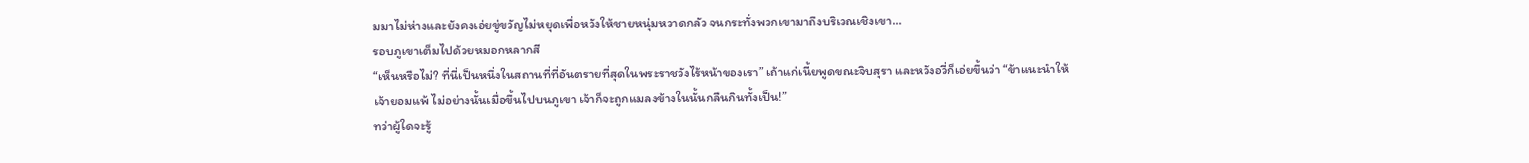มมาไม่ห่างและยังคงเอ่ยขู่ขวัญไม่หยุดเพื่อหวังให้ชายหนุ่มหวาดกลัว จนกระทั่งพวกเขามาถึงบริเวณเชิงเขา…
รอบภูเขาเต็มไปด้วยหมอกหลากสี
“เห็นหรือไม่? ที่นี่เป็นหนึ่งในสถานที่ที่อันตรายที่สุดในพระราชวังไร้หน้าของเรา” เถ้าแก่เนี้ยพูดขณะจิบสุรา และหวังอวี่ก็เอ่ยขึ้นว่า “ข้าแนะนำให้เจ้ายอมแพ้ ไม่อย่างนั้นเมื่อขึ้นไปบนภูเขา เจ้าก็จะถูกแมลงข้างในนั้นกลืนกินทั้งเป็น!”
ทว่าผู้ใดจะรู้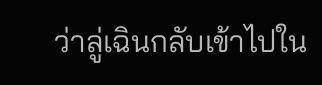ว่าลู่เฉินกลับเข้าไปใน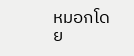หมอกโดย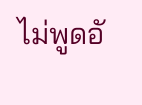ไม่พูดอั